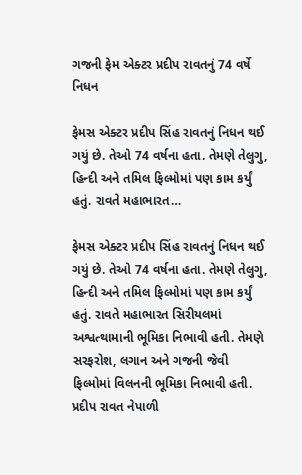ગજની ફેમ એક્ટર પ્રદીપ રાવતનું 74 વર્ષે નિધન

ફેમસ એક્ટર પ્રદીપ સિંહ રાવતનું નિધન થઈ ગયું છે. તેઓ 74 વર્ષના હતા. તેમણે તેલુગુ, હિન્દી અને તમિલ ફિલ્મોમાં પણ કામ કર્યું હતું. રાવતે મહાભારત…

ફેમસ એક્ટર પ્રદીપ સિંહ રાવતનું નિધન થઈ ગયું છે. તેઓ 74 વર્ષના હતા. તેમણે તેલુગુ, હિન્દી અને તમિલ ફિલ્મોમાં પણ કામ કર્યું હતું. રાવતે મહાભારત સિરીયલમાં અશ્વત્થામાની ભૂમિકા નિભાવી હતી. તેમણે સરફરોશ, લગાન અને ગજની જેવી ફિલ્મોમાં વિલનની ભૂમિકા નિભાવી હતી. પ્રદીપ રાવત નેપાળી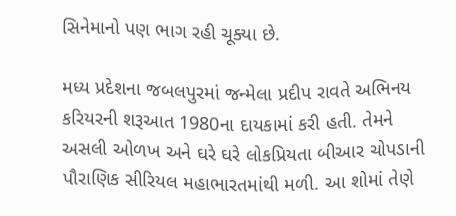સિનેમાનો પણ ભાગ રહી ચૂક્યા છે.

મધ્ય પ્રદેશના જબલપુરમાં જન્મેલા પ્રદીપ રાવતે અભિનય કરિયરની શરૂઆત 1980ના દાયકામાં કરી હતી. તેમને અસલી ઓળખ અને ઘરે ઘરે લોકપ્રિયતા બીઆર ચોપડાની પૌરાણિક સીરિયલ મહાભારતમાંથી મળી. આ શોમાં તેણે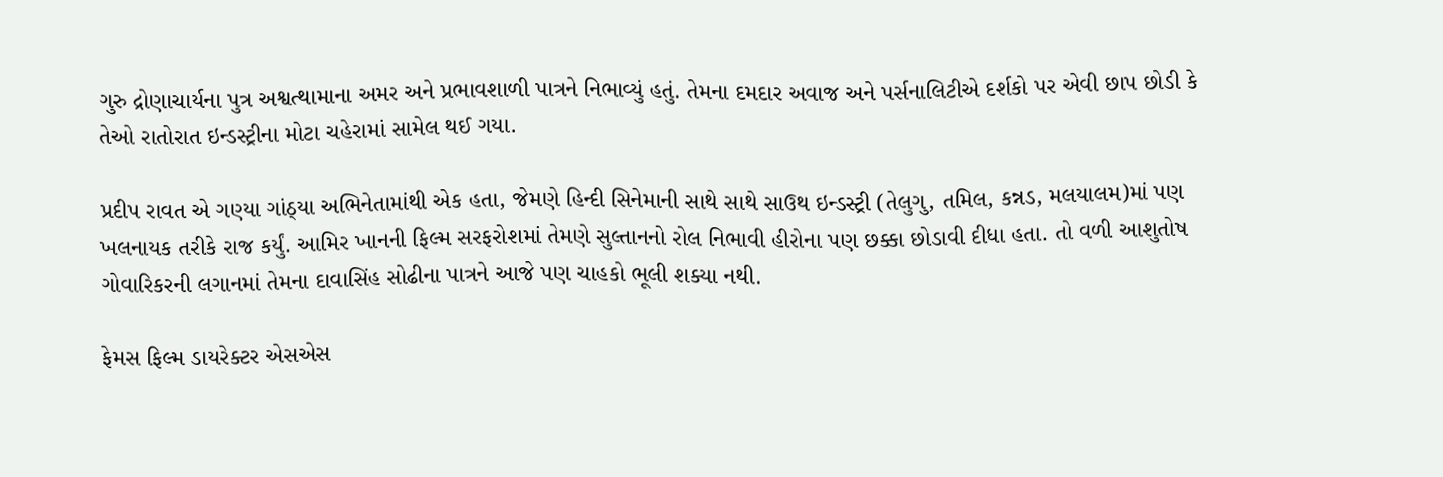ગુરુ દ્રોણાચાર્યના પુત્ર અશ્વત્થામાના અમર અને પ્રભાવશાળી પાત્રને નિભાવ્યું હતું. તેમના દમદાર અવાજ અને પર્સનાલિટીએ દર્શકો પર એવી છાપ છોડી કે તેઓ રાતોરાત ઇન્ડસ્ટ્રીના મોટા ચહેરામાં સામેલ થઈ ગયા.

પ્રદીપ રાવત એ ગણ્યા ગાંઠ્યા અભિનેતામાંથી એક હતા, જેમણે હિન્દી સિનેમાની સાથે સાથે સાઉથ ઇન્ડસ્ટ્રી (તેલુગુ, તમિલ, કન્નડ, મલયાલમ)માં પણ ખલનાયક તરીકે રાજ કર્યું. આમિર ખાનની ફિલ્મ સરફરોશમાં તેમણે સુલ્તાનનો રોલ નિભાવી હીરોના પણ છક્કા છોડાવી દીધા હતા. તો વળી આશુતોષ ગોવારિકરની લગાનમાં તેમના દાવાસિંહ સોઢીના પાત્રને આજે પણ ચાહકો ભૂલી શક્યા નથી.

ફેમસ ફિલ્મ ડાયરેક્ટર એસએસ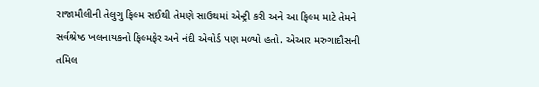રાજામૌલીની તેલુગુ ફિલ્મ સઈથી તેમણે સાઉથમાં એન્ટ્રી કરી અને આ ફિલ્મ માટે તેમને સર્વશ્રેષ્ઠ ખલનાયકનો ફિલ્મફેર અને નંદી એવોર્ડ પણ મળ્યો હતો. એઆર મરુગાદૌસની તમિલ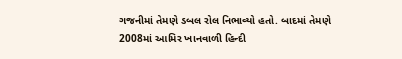ગજનીમાં તેમણે ડબલ રોલ નિભાવ્યો હતો. બાદમાં તેમણે 2008માં આમિર ખાનવાળી હિન્દી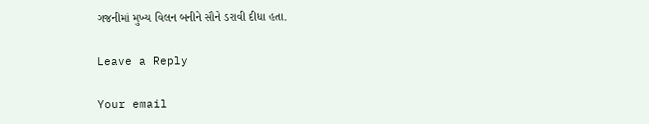ગજનીમાં મુખ્ય વિલન બનીને સૌને ડરાવી દીધા હતા.

Leave a Reply

Your email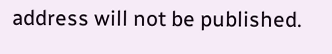address will not be published.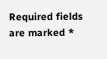Required fields are marked *